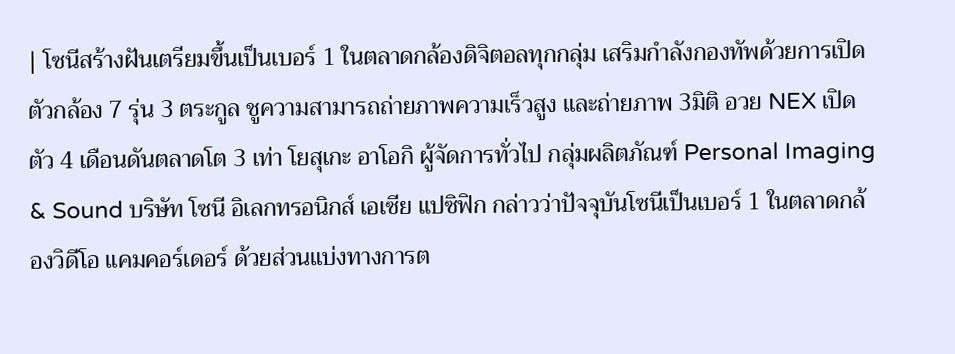| โซนีสร้างฝันเตรียมขึ้นเป็นเบอร์ 1 ในตลาดกล้องดิจิตอลทุกกลุ่ม เสริมกำลังกองทัพด้วยการเปิดตัวกล้อง 7 รุ่น 3 ตระกูล ชูความสามารถถ่ายภาพความเร็วสูง และถ่ายภาพ 3มิติ อวย NEX เปิดตัว 4 เดือนดันตลาดโต 3 เท่า โยสุเกะ อาโอกิ ผู้จัดการทั่วไป กลุ่มผลิตภัณฑ์ Personal Imaging & Sound บริษัท โซนี อิเลกทรอนิกส์ เอเซีย แปซิฟิก กล่าวว่าปัจจุบันโซนีเป็นเบอร์ 1 ในตลาดกล้องวิดีโอ แคมคอร์เดอร์ ด้วยส่วนแบ่งทางการต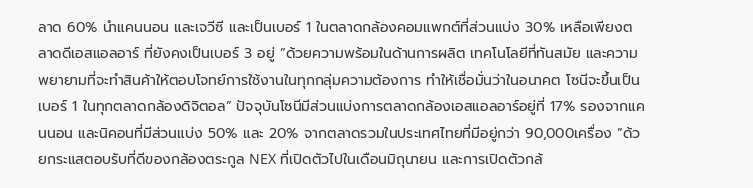ลาด 60% นำแคนนอน และเจวีซี และเป็นเบอร์ 1 ในตลาดกล้องคอมแพกต์ที่ส่วนแบ่ง 30% เหลือเพียงตลาดดีเอสแอลอาร์ ที่ยังคงเป็นเบอร์ 3 อยู่ ”ด้วยความพร้อมในด้านการผลิต เทคโนโลยีที่ทันสมัย และความพยายามที่จะทำสินค้าให้ตอบโจทย์การใช้งานในทุกกลุ่มความต้องการ ทำให้เชื่อมั่นว่าในอนาคต โซนีจะขึ้นเป็นเบอร์ 1 ในทุกตลาดกล้องดิจิตอล” ปัจจุบันโซนีมีส่วนแบ่งการตลาดกล้องเอสแอลอาร์อยู่ที่ 17% รองจากแคนนอน และนิคอนที่มีส่วนแบ่ง 50% และ 20% จากตลาดรวมในประเทศไทยที่มีอยู่กว่า 90,000เครื่อง ”ด้วยกระแสตอบรับที่ดีของกล้องตระกูล NEX ที่เปิดตัวไปในเดือนมิถุนายน และการเปิดตัวกล้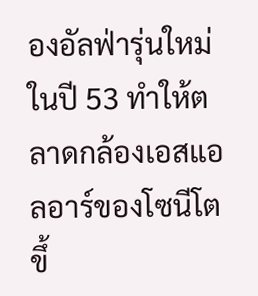องอัลฟ่ารุ่นใหม่ในปี 53 ทำให้ตลาดกล้องเอสแอลอาร์ของโซนีโตขึ้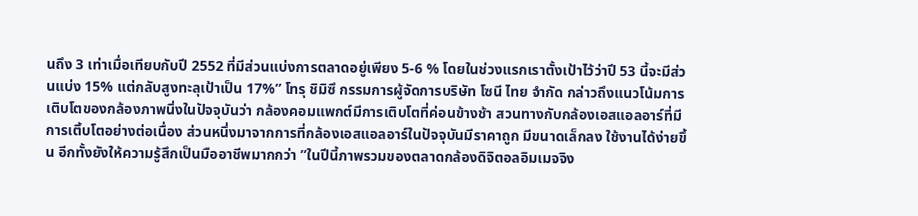นถึง 3 เท่าเมื่อเทียบกับปี 2552 ที่มีส่วนแบ่งการตลาดอยู่เพียง 5-6 % โดยในช่วงแรกเราตั้งเป้าไว้ว่าปี 53 นี้จะมีส่วนแบ่ง 15% แต่กลับสูงทะลุเป้าเป็น 17%” โทรุ ชิมิซึ กรรมการผู้จัดการบริษัท โซนี ไทย จำกัด กล่าวถึงแนวโน้มการเติบโตของกล้องภาพนิ่งในปัจจุบันว่า กล้องคอมแพกต์มีการเติบโตที่ค่อนข้างช้า สวนทางกับกล้องเอสแอลอาร์ที่มีการเติ้บโตอย่างต่อเนื่อง ส่วนหนึ่งมาจากการที่กล้องเอสแอลอาร์ในปัจจุบันมีราคาถูก มีขนาดเล็กลง ใช้งานได้ง่ายขึ้น อีกทั้งยังให้ความรู้สึกเป็นมืออาชีพมากกว่า ”ในปีนี้ภาพรวมของตลาดกล้องดิจิตอลอิมเมจจิง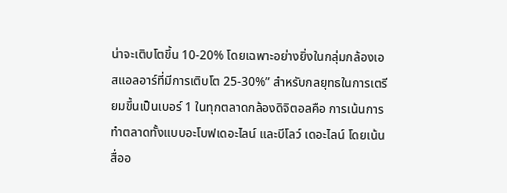น่าจะเติบโตขึ้น 10-20% โดยเฉพาะอย่างยิ่งในกลุ่มกล้องเอสแอลอาร์ที่มีการเติบโต 25-30%” สำหรับกลยุทธในการเตรียมขึ้นเป็นเบอร์ 1 ในทุกตลาดกล้องดิจิตอลคือ การเน้นการทำตลาดทั้งแบบอะโบฟเดอะไลน์ และบีโลว์ เดอะไลน์ โดยเน้นสื่ออ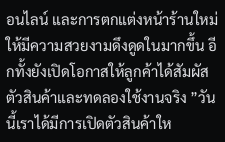อนไลน์ และการตกแต่งหน้าร้านใหม่ให้มีความสวยงามดึงดูดในมากขึ้น อีกทั้งยังเปิดโอกาสให้ลูกค้าได้สัมผัสตัวสินค้าและทดลองใช้งานจริง ”วันนี้เราได้มีการเปิดตัวสินค้าให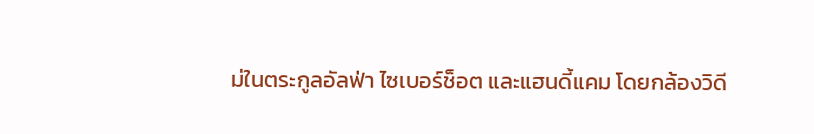ม่ในตระกูลอัลฟ่า ไซเบอร์ช็อต และแฮนดี้แคม โดยกล้องวิดี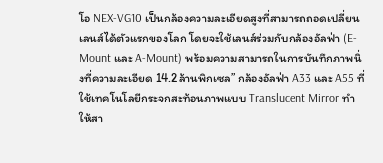โอ NEX-VG10 เป็นกล้องความละเอียดสูงที่สามารถถอดเปลี่ยนเลนส์ได้ตัวแรกของโลก โดยจะใช้เลนส์ร่วมกับกล้องอัลฟ่า (E-Mount และ A-Mount) พร้อมความสามารถในการบันทึกภาพนิ่งที่ความละเอียด 14.2ล้านพิกเซล” กล้องอัลฟ่า A33 และ A55 ที่ใช้เทคโนโลยีกระจกสะท้อนภาพแบบ Translucent Mirror ทำให้สา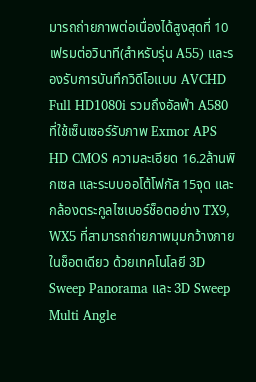มารถถ่ายภาพต่อเนื่องได้สูงสุดที่ 10เฟรมต่อวินาที(สำหรับรุ่น A55) และรองรับการบันทึกวิดีโอแบบ AVCHD Full HD1080i รวมถึงอัลฟ่า A580 ที่ใช้เซ็นเซอร์รับภาพ Exmor APS HD CMOS ความละเอียด 16.2ล้านพิกเซล และระบบออโต้โฟกัส 15จุด และกล้องตระกูลไซเบอร์ช็อตอย่าง TX9, WX5 ที่สามารถถ่ายภาพมุมกว้างภายในช็อตเดียว ด้วยเทคโนโลยี 3D Sweep Panorama และ 3D Sweep Multi Angle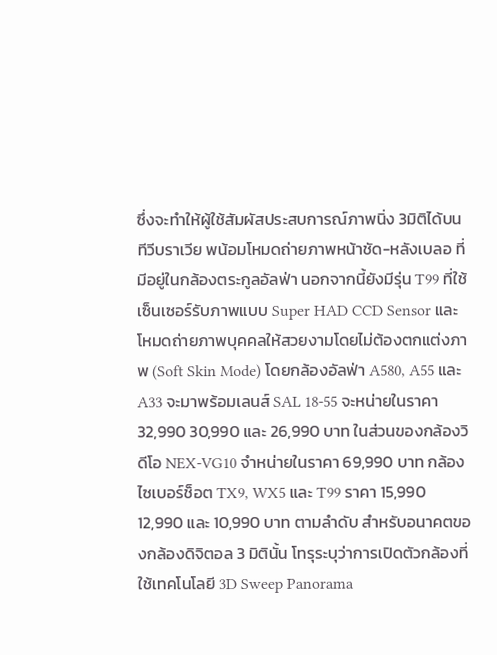ซึ่งจะทำให้ผู้ใช้สัมผัสประสบการณ์ภาพนิ่ง 3มิติได้บนทีวีบราเวีย พน้อมโหมดถ่ายภาพหน้าชัด-หลังเบลอ ที่มีอยู่ในกล้องตระกูลอัลฟ่า นอกจากนี้ยังมีรุ่น T99 ที่ใช้เซ็นเซอร์รับภาพแบบ Super HAD CCD Sensor และโหมดถ่ายภาพบุคคลให้สวยงามโดยไม่ต้องตกแต่งภาพ (Soft Skin Mode) โดยกล้องอัลฟ่า A580, A55 และ A33 จะมาพร้อมเลนส์ SAL 18-55 จะหน่ายในราคา 32,990 30,990 และ 26,990 บาท ในส่วนของกล้องวิดีโอ NEX-VG10 จำหน่ายในราคา 69,990 บาท กล้องไซเบอร์ช็อต TX9, WX5 และ T99 ราคา 15,990 12,990 และ 10,990 บาท ตามลำดับ สำหรับอนาคตของกล้องดิจิตอล 3 มิตินั้น โทรุระบุว่าการเปิดตัวกล้องที่ใช้เทคโนโลยี 3D Sweep Panorama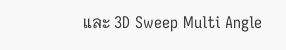และ 3D Sweep Multi Angle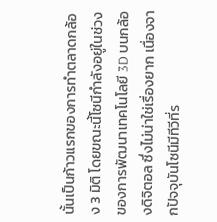นั้นเป็นก้าวแรกของการทำตลาดกล้อง 3 มิติ โดยขณะนี้โซนีกำลังอยู่ในช่วงของการพัฒนาเทคโนโลยี 3D บนกล้องดิจิตอล ซึ่งไม่น่าใช่เรื่องยาก เนื่องจากปัจจุบันโซนีมีทีวีที่ร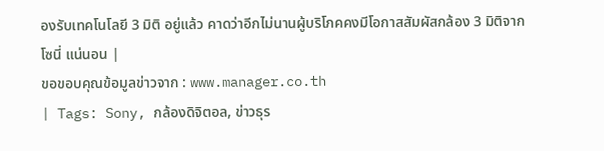องรับเทคโนโลยี 3 มิติ อยู่แล้ว คาดว่าอีกไม่นานผู้บริโภคคงมีโอกาสสัมผัสกล้อง 3 มิติจากโซนี่ แน่นอน |
ขอขอบคุณข้อมูลข่าวจาก : www.manager.co.th
| Tags: Sony, กล้องดิจิตอล, ข่าวธุร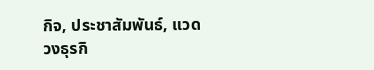กิจ, ประชาสัมพันธ์, แวดวงธุรกิ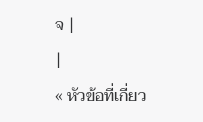จ |
|
« หัวข้อที่เกี่ยว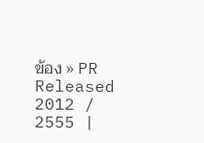ข้อง » PR Released 2012 / 2555 |